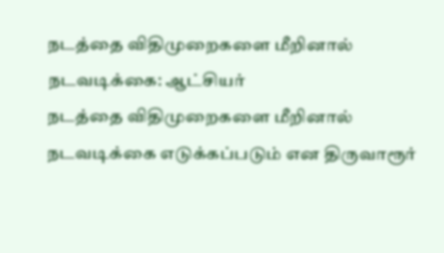நடத்தை விதிமுறைகளை மீறினால் நடவடிக்கை: ஆட்சியர்
நடத்தை விதிமுறைகளை மீறினால் நடவடிக்கை எடுக்கப்படும் என திருவாரூர்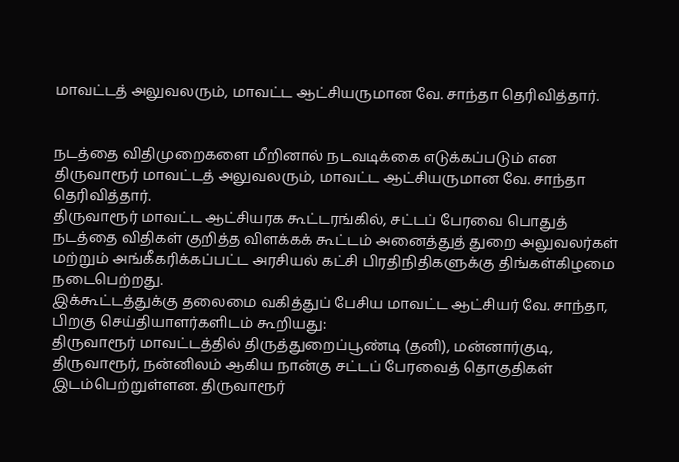மாவட்டத் அலுவலரும், மாவட்ட ஆட்சியருமான வே. சாந்தா தெரிவித்தார்.


நடத்தை விதிமுறைகளை மீறினால் நடவடிக்கை எடுக்கப்படும் என திருவாரூர் மாவட்டத் அலுவலரும், மாவட்ட ஆட்சியருமான வே. சாந்தா தெரிவித்தார்.
திருவாரூர் மாவட்ட ஆட்சியரக கூட்டரங்கில், சட்டப் பேரவை பொதுத் நடத்தை விதிகள் குறித்த விளக்கக் கூட்டம் அனைத்துத் துறை அலுவலர்கள் மற்றும் அங்கீகரிக்கப்பட்ட அரசியல் கட்சி பிரதிநிதிகளுக்கு திங்கள்கிழமை நடைபெற்றது.
இக்கூட்டத்துக்கு தலைமை வகித்துப் பேசிய மாவட்ட ஆட்சியர் வே. சாந்தா, பிறகு செய்தியாளர்களிடம் கூறியது:
திருவாரூர் மாவட்டத்தில் திருத்துறைப்பூண்டி (தனி), மன்னார்குடி, திருவாரூர், நன்னிலம் ஆகிய நான்கு சட்டப் பேரவைத் தொகுதிகள் இடம்பெற்றுள்ளன. திருவாரூர்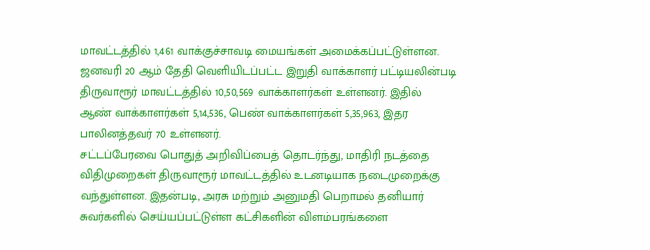மாவட்டத்தில் 1,461 வாக்குச்சாவடி மையங்கள் அமைக்கப்பட்டுள்ளன. ஜனவரி 20 ஆம் தேதி வெளியிடப்பட்ட இறுதி வாக்காளர் பட்டியலின்படி திருவாரூர் மாவட்டத்தில் 10,50,569 வாக்காளர்கள் உள்ளனர். இதில் ஆண் வாக்காளர்கள் 5,14,536, பெண் வாக்காளர்கள் 5,35,963, இதர பாலினத்தவர் 70 உள்ளனர்.
சட்டப்பேரவை பொதுத் அறிவிப்பைத் தொடர்ந்து, மாதிரி நடத்தை விதிமுறைகள் திருவாரூர் மாவட்டத்தில் உடனடியாக நடைமுறைக்கு வந்துள்ளன. இதன்படி, அரசு மற்றும் அனுமதி பெறாமல் தனியார் சுவர்களில் செய்யப்பட்டுள்ள கட்சிகளின் விளம்பரங்களை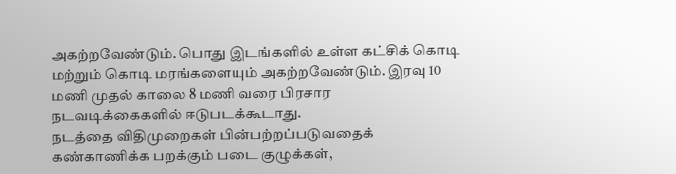அகற்றவேண்டும். பொது இடங்களில் உள்ள கட்சிக் கொடி மற்றும் கொடி மரங்களையும் அகற்றவேண்டும். இரவு 10 மணி முதல் காலை 8 மணி வரை பிரசார நடவடிக்கைகளில் ஈடுபடக்கூடாது.
நடத்தை விதிமுறைகள் பின்பற்றப்படுவதைக் கண்காணிக்க பறக்கும் படை குழுக்கள்,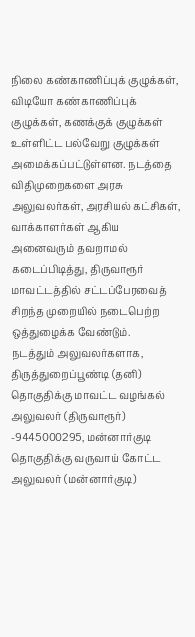நிலை கண்காணிப்புக் குழுக்கள், விடியோ கண்காணிப்புக் குழுக்கள், கணக்குக் குழுக்கள் உள்ளிட்ட பல்வேறு குழுக்கள் அமைக்கப்பட்டுள்ளன. நடத்தை விதிமுறைகளை அரசு அலுவலர்கள், அரசியல் கட்சிகள், வாக்காளர்கள் ஆகிய அனைவரும் தவறாமல் கடைப்பிடித்து, திருவாரூர் மாவட்டத்தில் சட்டப்பேரவைத் சிறந்த முறையில் நடைபெற்ற ஒத்துழைக்க வேண்டும்.
நடத்தும் அலுவலர்களாக, திருத்துறைப்பூண்டி (தனி) தொகுதிக்கு மாவட்ட வழங்கல் அலுவலர் (திருவாரூர்) -9445000295, மன்னார்குடி தொகுதிக்கு வருவாய் கோட்ட அலுவலர் (மன்னார்குடி)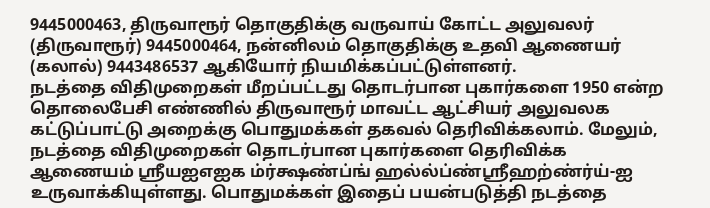9445000463, திருவாரூர் தொகுதிக்கு வருவாய் கோட்ட அலுவலர் (திருவாரூர்) 9445000464, நன்னிலம் தொகுதிக்கு உதவி ஆணையர் (கலால்) 9443486537 ஆகியோர் நியமிக்கப்பட்டுள்ளனர்.
நடத்தை விதிமுறைகள் மீறப்பட்டது தொடர்பான புகார்களை 1950 என்ற தொலைபேசி எண்ணில் திருவாரூர் மாவட்ட ஆட்சியர் அலுவலக கட்டுப்பாட்டு அறைக்கு பொதுமக்கள் தகவல் தெரிவிக்கலாம். மேலும், நடத்தை விதிமுறைகள் தொடர்பான புகார்களை தெரிவிக்க ஆணையம் ஸ்ரீயஐஎஐக ம்ர்க்ஷண்ப்ங் ஹல்ல்ப்ண்ஸ்ரீஹற்ண்ர்ய்-ஐ உருவாக்கியுள்ளது. பொதுமக்கள் இதைப் பயன்படுத்தி நடத்தை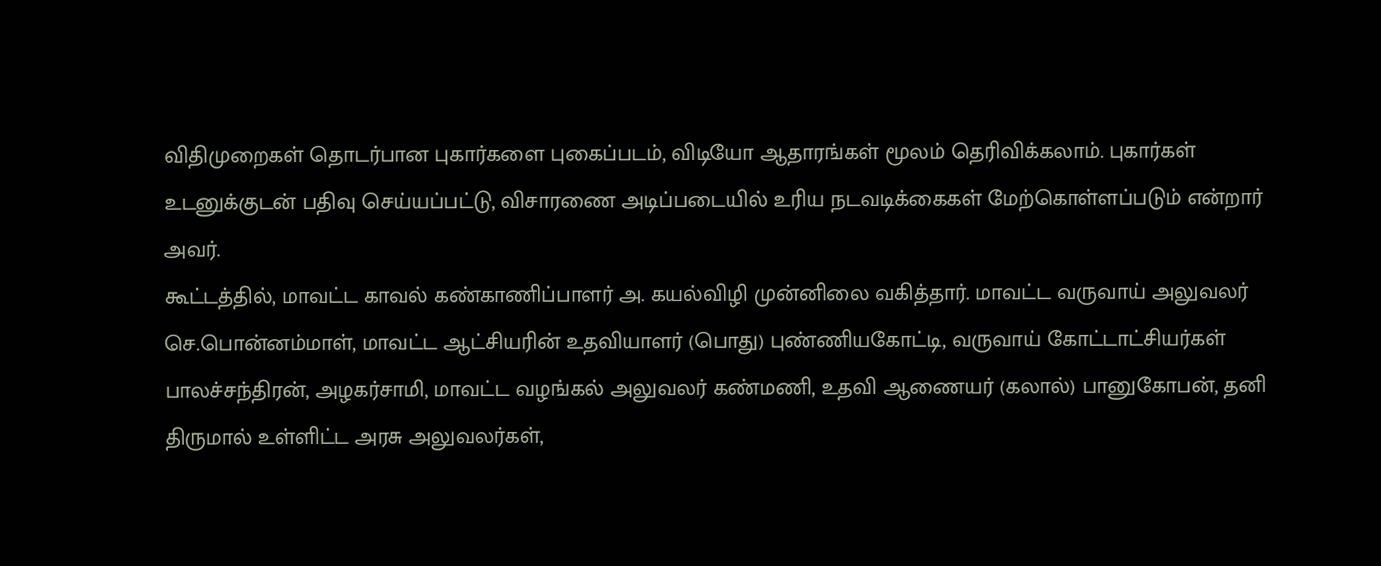விதிமுறைகள் தொடர்பான புகார்களை புகைப்படம், விடியோ ஆதாரங்கள் மூலம் தெரிவிக்கலாம். புகார்கள் உடனுக்குடன் பதிவு செய்யப்பட்டு, விசாரணை அடிப்படையில் உரிய நடவடிக்கைகள் மேற்கொள்ளப்படும் என்றார் அவர்.
கூட்டத்தில், மாவட்ட காவல் கண்காணிப்பாளர் அ. கயல்விழி முன்னிலை வகித்தார். மாவட்ட வருவாய் அலுவலர் செ.பொன்னம்மாள், மாவட்ட ஆட்சியரின் உதவியாளர் (பொது) புண்ணியகோட்டி, வருவாய் கோட்டாட்சியர்கள் பாலச்சந்திரன், அழகர்சாமி, மாவட்ட வழங்கல் அலுவலர் கண்மணி, உதவி ஆணையர் (கலால்) பானுகோபன், தனி திருமால் உள்ளிட்ட அரசு அலுவலர்கள்,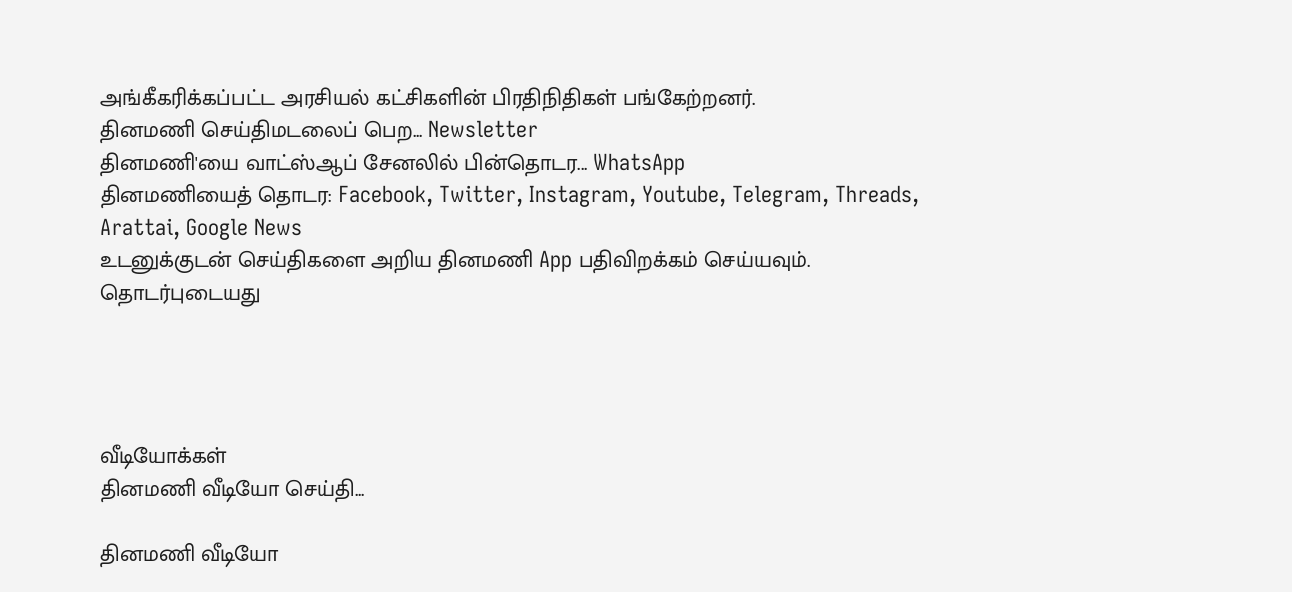அங்கீகரிக்கப்பட்ட அரசியல் கட்சிகளின் பிரதிநிதிகள் பங்கேற்றனர்.
தினமணி செய்திமடலைப் பெற... Newsletter
தினமணி'யை வாட்ஸ்ஆப் சேனலில் பின்தொடர... WhatsApp
தினமணியைத் தொடர: Facebook, Twitter, Instagram, Youtube, Telegram, Threads, Arattai, Google News
உடனுக்குடன் செய்திகளை அறிய தினமணி App பதிவிறக்கம் செய்யவும்.
தொடர்புடையது




வீடியோக்கள்
தினமணி வீடியோ செய்தி...

தினமணி வீடியோ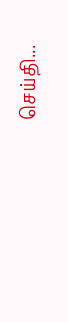செய்தி...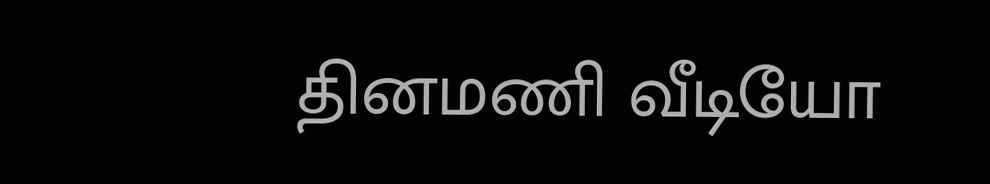தினமணி வீடியோ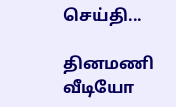செய்தி...

தினமணி வீடியோ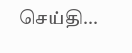செய்தி...